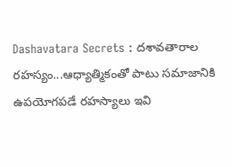Dashavatara Secrets : దశావతారాల రహస్యం...ఆధ్యాత్మికంతో పాటు సమాజానికి ఉపయోగపడే రహస్యాలు ఇవి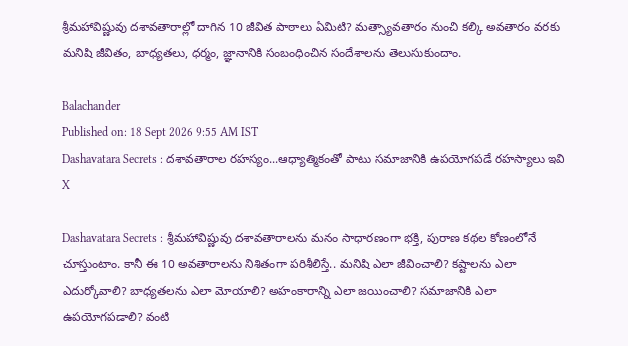శ్రీమహావిష్ణువు దశావతారాల్లో దాగిన 10 జీవిత పాఠాలు ఏమిటి? మత్స్యావతారం నుంచి కల్కి అవతారం వరకు మనిషి జీవితం, బాధ్యతలు, ధర్మం, జ్ఞానానికి సంబంధించిన సందేశాలను తెలుసుకుందాం.

Balachander
Published on: 18 Sept 2026 9:55 AM IST
Dashavatara Secrets : దశావతారాల రహస్యం...ఆధ్యాత్మికంతో పాటు సమాజానికి ఉపయోగపడే రహస్యాలు ఇవి
X

Dashavatara Secrets : శ్రీమహావిష్ణువు దశావతారాలను మనం సాధారణంగా భక్తి, పురాణ కథల కోణంలోనే చూస్తుంటాం. కానీ ఈ 10 అవతారాలను నిశితంగా పరిశీలిస్తే.. మనిషి ఎలా జీవించాలి? కష్టాలను ఎలా ఎదుర్కోవాలి? బాధ్యతలను ఎలా మోయాలి? అహంకారాన్ని ఎలా జయించాలి? సమాజానికి ఎలా ఉపయోగపడాలి? వంటి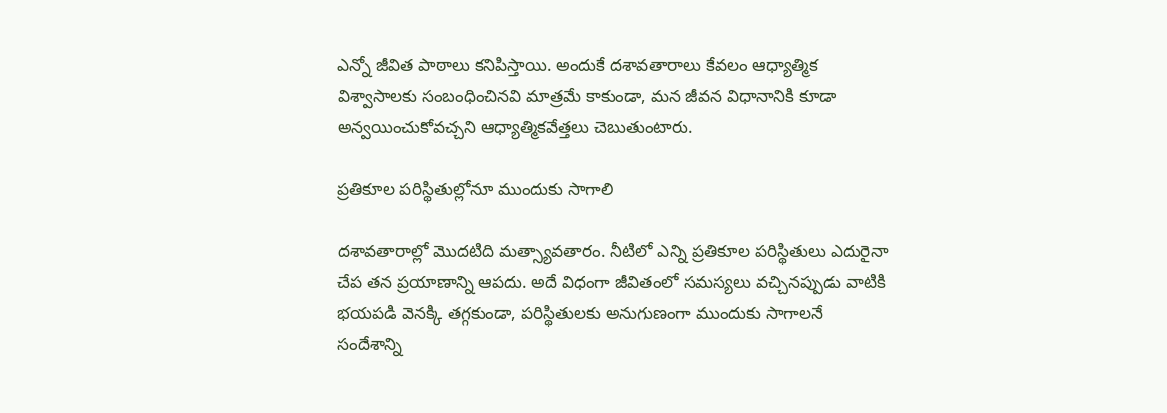ఎన్నో జీవిత పాఠాలు కనిపిస్తాయి. అందుకే దశావతారాలు కేవలం ఆధ్యాత్మిక విశ్వాసాలకు సంబంధించినవి మాత్రమే కాకుండా, మన జీవన విధానానికి కూడా అన్వయించుకోవచ్చని ఆధ్యాత్మికవేత్తలు చెబుతుంటారు.

ప్రతికూల పరిస్థితుల్లోనూ ముందుకు సాగాలి

దశావతారాల్లో మొదటిది మత్స్యావతారం. నీటిలో ఎన్ని ప్రతికూల పరిస్థితులు ఎదురైనా చేప తన ప్రయాణాన్ని ఆపదు. అదే విధంగా జీవితంలో సమస్యలు వచ్చినప్పుడు వాటికి భయపడి వెనక్కి తగ్గకుండా, పరిస్థితులకు అనుగుణంగా ముందుకు సాగాలనే సందేశాన్ని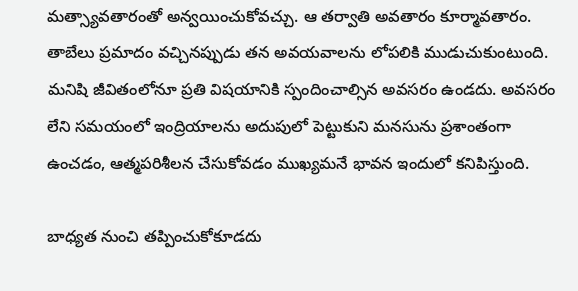మత్స్యావతారంతో అన్వయించుకోవచ్చు. ఆ తర్వాతి అవతారం కూర్మావతారం. తాబేలు ప్రమాదం వచ్చినప్పుడు తన అవయవాలను లోపలికి ముడుచుకుంటుంది. మనిషి జీవితంలోనూ ప్రతి విషయానికి స్పందించాల్సిన అవసరం ఉండదు. అవసరం లేని సమయంలో ఇంద్రియాలను అదుపులో పెట్టుకుని మనసును ప్రశాంతంగా ఉంచడం, ఆత్మపరిశీలన చేసుకోవడం ముఖ్యమనే భావన ఇందులో కనిపిస్తుంది.

బాధ్యత నుంచి తప్పించుకోకూడదు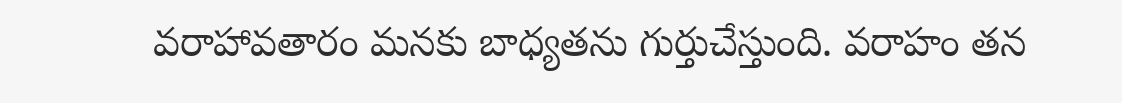వరాహావతారం మనకు బాధ్యతను గుర్తుచేస్తుంది. వరాహం తన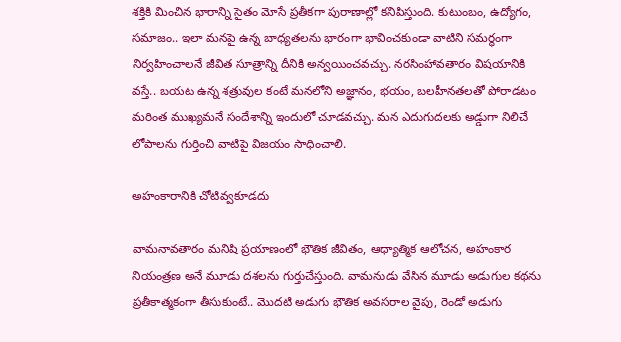శక్తికి మించిన భారాన్ని సైతం మోసే ప్రతీకగా పురాణాల్లో కనిపిస్తుంది. కుటుంబం, ఉద్యోగం, సమాజం.. ఇలా మనపై ఉన్న బాధ్యతలను భారంగా భావించకుండా వాటిని సమర్థంగా నిర్వహించాలనే జీవిత సూత్రాన్ని దీనికి అన్వయించవచ్చు. నరసింహావతారం విషయానికి వస్తే.. బయట ఉన్న శత్రువుల కంటే మనలోని అజ్ఞానం, భయం, బలహీనతలతో పోరాడటం మరింత ముఖ్యమనే సందేశాన్ని ఇందులో చూడవచ్చు. మన ఎదుగుదలకు అడ్డుగా నిలిచే లోపాలను గుర్తించి వాటిపై విజయం సాధించాలి.

అహంకారానికి చోటివ్వకూడదు

వామనావతారం మనిషి ప్రయాణంలో భౌతిక జీవితం, ఆధ్యాత్మిక ఆలోచన, అహంకార నియంత్రణ అనే మూడు దశలను గుర్తుచేస్తుంది. వామనుడు వేసిన మూడు అడుగుల కథను ప్రతీకాత్మకంగా తీసుకుంటే.. మొదటి అడుగు భౌతిక అవసరాల వైపు, రెండో అడుగు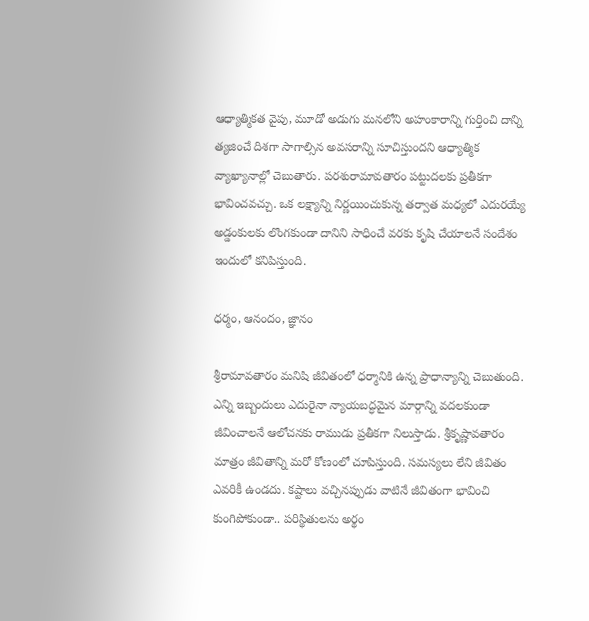ఆధ్యాత్మికత వైపు, మూడో అడుగు మనలోని అహంకారాన్ని గుర్తించి దాన్ని త్యజించే దిశగా సాగాల్సిన అవసరాన్ని సూచిస్తుందని ఆధ్యాత్మిక వ్యాఖ్యానాల్లో చెబుతారు. పరశురామావతారం పట్టుదలకు ప్రతీకగా భావించవచ్చు. ఒక లక్ష్యాన్ని నిర్ణయించుకున్న తర్వాత మధ్యలో ఎదురయ్యే అడ్డంకులకు లొంగకుండా దానిని సాధించే వరకు కృషి చేయాలనే సందేశం ఇందులో కనిపిస్తుంది.

ధర్మం, ఆనందం, జ్ఞానం

శ్రీరామావతారం మనిషి జీవితంలో ధర్మానికి ఉన్న ప్రాధాన్యాన్ని చెబుతుంది. ఎన్ని ఇబ్బందులు ఎదురైనా న్యాయబద్ధమైన మార్గాన్ని వదలకుండా జీవించాలనే ఆలోచనకు రాముడు ప్రతీకగా నిలుస్తాడు. శ్రీకృష్ణావతారం మాత్రం జీవితాన్ని మరో కోణంలో చూపిస్తుంది. సమస్యలు లేని జీవితం ఎవరికీ ఉండదు. కష్టాలు వచ్చినప్పుడు వాటినే జీవితంగా భావించి కుంగిపోకుండా.. పరిస్థితులను అర్థం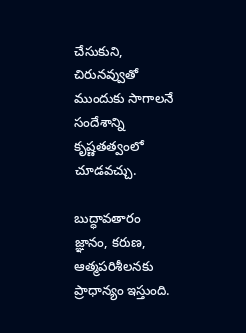చేసుకుని, చిరునవ్వుతో ముందుకు సాగాలనే సందేశాన్ని కృష్ణతత్వంలో చూడవచ్చు.

బుద్ధావతారం జ్ఞానం, కరుణ, ఆత్మపరిశీలనకు ప్రాధాన్యం ఇస్తుంది.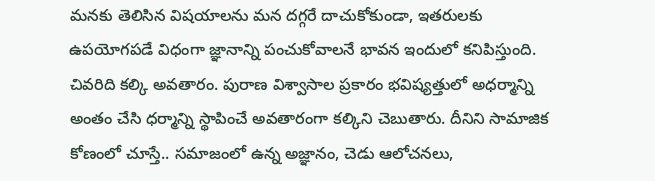మనకు తెలిసిన విషయాలను మన దగ్గరే దాచుకోకుండా, ఇతరులకు ఉపయోగపడే విధంగా జ్ఞానాన్ని పంచుకోవాలనే భావన ఇందులో కనిపిస్తుంది. చివరిది కల్కి అవతారం. పురాణ విశ్వాసాల ప్రకారం భవిష్యత్తులో అధర్మాన్ని అంతం చేసి ధర్మాన్ని స్థాపించే అవతారంగా కల్కిని చెబుతారు. దీనిని సామాజిక కోణంలో చూస్తే.. సమాజంలో ఉన్న అజ్ఞానం, చెడు ఆలోచనలు,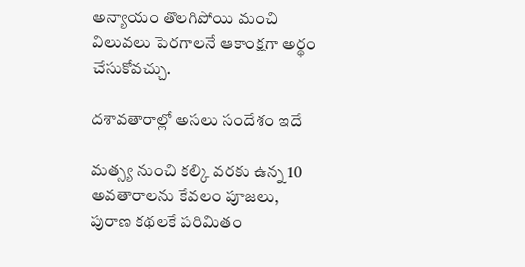అన్యాయం తొలగిపోయి మంచి విలువలు పెరగాలనే ఆకాంక్షగా అర్థం చేసుకోవచ్చు.

దశావతారాల్లో అసలు సందేశం ఇదే

మత్స్య నుంచి కల్కి వరకు ఉన్న 10 అవతారాలను కేవలం పూజలు, పురాణ కథలకే పరిమితం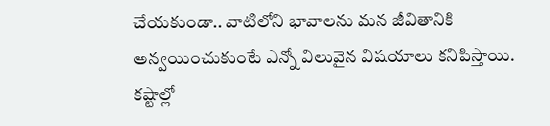చేయకుండా.. వాటిలోని భావాలను మన జీవితానికి అన్వయించుకుంటే ఎన్నో విలువైన విషయాలు కనిపిస్తాయి. కష్టాల్లో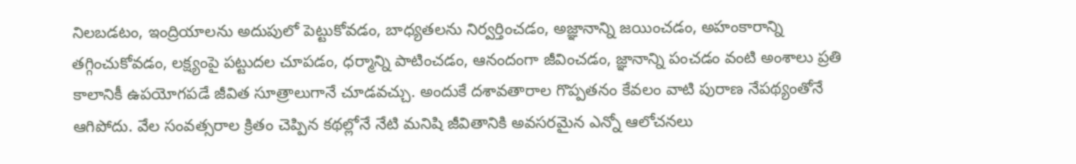నిలబడటం, ఇంద్రియాలను అదుపులో పెట్టుకోవడం, బాధ్యతలను నిర్వర్తించడం, అజ్ఞానాన్ని జయించడం, అహంకారాన్ని తగ్గించుకోవడం, లక్ష్యంపై పట్టుదల చూపడం, ధర్మాన్ని పాటించడం, ఆనందంగా జీవించడం, జ్ఞానాన్ని పంచడం వంటి అంశాలు ప్రతి కాలానికీ ఉపయోగపడే జీవిత సూత్రాలుగానే చూడవచ్చు. అందుకే దశావతారాల గొప్పతనం కేవలం వాటి పురాణ నేపథ్యంతోనే ఆగిపోదు. వేల సంవత్సరాల క్రితం చెప్పిన కథల్లోనే నేటి మనిషి జీవితానికి అవసరమైన ఎన్నో ఆలోచనలు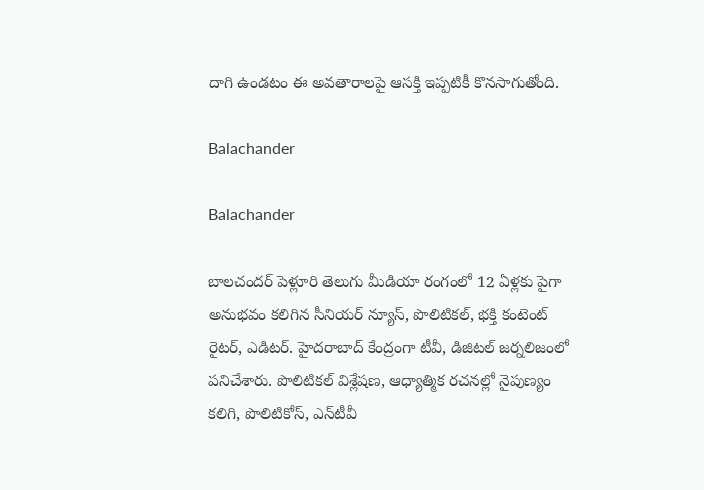దాగి ఉండటం ఈ అవతారాలపై ఆసక్తి ఇప్పటికీ కొనసాగుతోంది.

Balachander

Balachander

బాలచందర్ పెళ్లూరి తెలుగు మీడియా రంగంలో 12 ఏళ్లకు పైగా అనుభవం కలిగిన సీనియర్ న్యూస్, పొలిటికల్, భక్తి కంటెంట్ రైటర్, ఎడిటర్. హైదరాబాద్ కేంద్రంగా టీవీ, డిజిటల్ జర్నలిజంలో పనిచేశారు. పొలిటికల్ విశ్లేషణ, ఆధ్యాత్మిక రచనల్లో నైపుణ్యం కలిగి, పొలిటికోస్, ఎన్‌టీవీ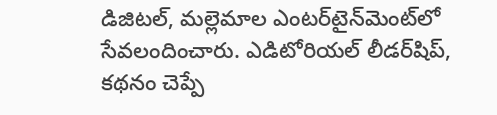డిజిటల్, మల్లెమాల ఎంటర్‌టైన్‌మెంట్‌లో సేవలందించారు. ఎడిటోరియల్ లీడర్‌షిప్, కథనం చెప్పే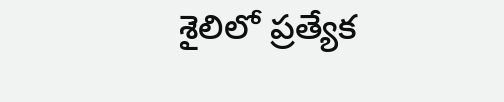శైలిలో ప్రత్యేక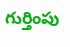గుర్తింపు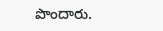పొందారు.